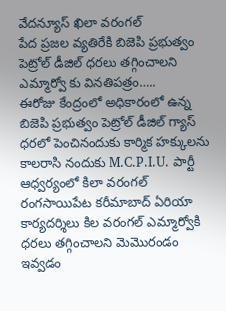వేదన్యూస్ ఖిలా వరంగల్
పేద ప్రజల వ్యతిరేకి బిజెపి ప్రభుత్వం
పెట్రోల్ డీజిల్ ధరలు తగ్గించాలని ఎమ్మార్వో కు వినతిపత్రం…..
ఈరోజు కేంద్రంలో అధికారంలో ఉన్న బిజెపి ప్రభుత్వం పెట్రోల్ డీజిల్ గ్యాస్ ధరలో పెంచినందుకు కార్మిక హక్కులను కాలరాసి నందుకు M.C.P.I.U. పార్టీ ఆధ్వర్యంలో కిలా వరంగల్ రంగసాయిపేట కరీమాబాద్ ఏరియా కార్యదర్శిలు కిల వరంగల్ ఎమ్మార్వోకి ధరలు తగ్గించాలని మెమొరండం ఇవ్వడం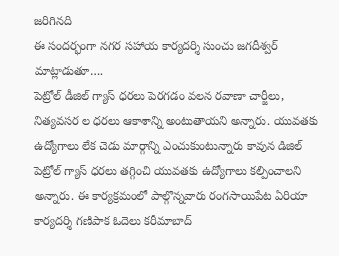జరిగినది
ఈ సందర్భంగా నగర సహాయ కార్యదర్శి సుంచు జగదీశ్వర్ మాట్లాడుతూ….
పెట్రోల్ డీజిల్ గ్యాస్ ధరలు పెరగడం వలన రవాణా చార్జీలు, నిత్యవసర ల ధరలు ఆకాశాన్ని అంటుతాయని అన్నారు. యువతకు ఉద్యోగాలు లేక చెడు మార్గాన్ని ఎంచుకుంటున్నారు కావున డిజిల్ పెట్రోల్ గ్యాస్ ధరలు తగ్గించి యువతకు ఉద్యోగాలు కల్పించాలని అన్నారు. ఈ కార్యక్రమంలో పాల్గొన్నవారు రంగసాయిపేట ఏరియా కార్యదర్శి గణిపాక ఓదెలు కరీమాబాద్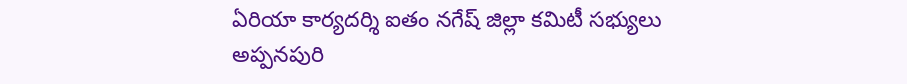ఏరియా కార్యదర్శి ఐతం నగేష్ జిల్లా కమిటీ సభ్యులు అప్పనపురి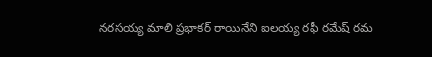నరసయ్య మాలి ప్రభాకర్ రాయినేని ఐలయ్య రఫీ రమేష్ రమ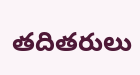తదితరులు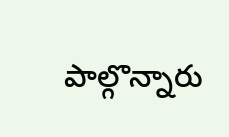పాల్గొన్నారు